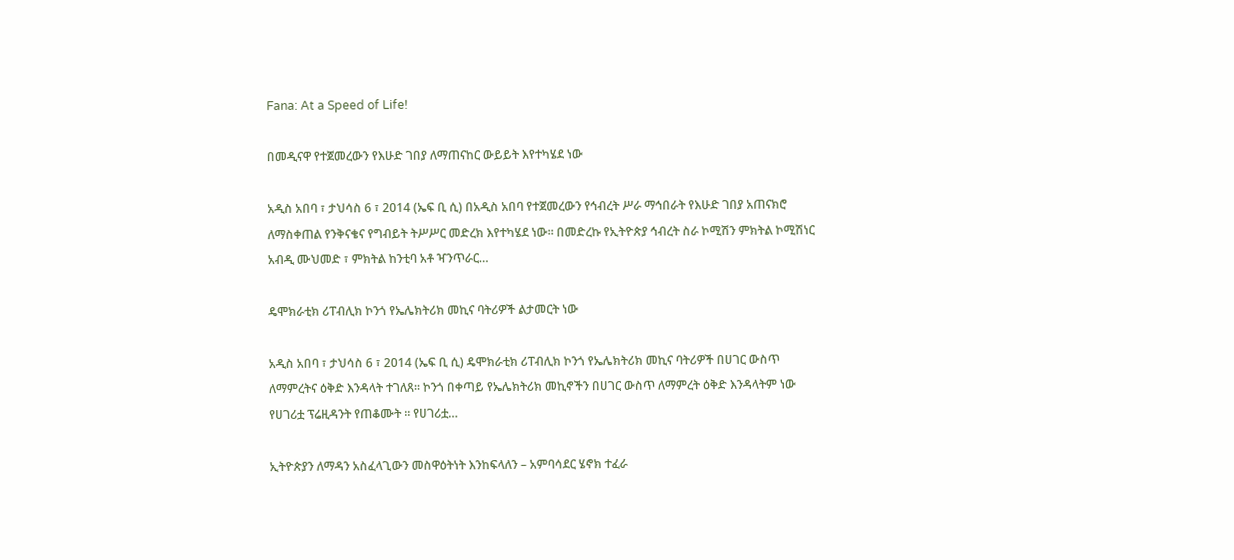Fana: At a Speed of Life!

በመዲናዋ የተጀመረውን የእሁድ ገበያ ለማጠናከር ውይይት እየተካሄደ ነው

አዲስ አበባ ፣ ታህሳስ 6 ፣ 2014 (ኤፍ ቢ ሲ) በአዲስ አበባ የተጀመረውን የኅብረት ሥራ ማኅበራት የእሁድ ገበያ አጠናክሮ ለማስቀጠል የንቅናቄና የግብይት ትሥሥር መድረክ እየተካሄደ ነው። በመድረኩ የኢትዮጵያ ኅብረት ስራ ኮሚሽን ምክትል ኮሚሽነር አብዲ ሙህመድ ፣ ምክትል ከንቲባ አቶ ዣንጥራር…

ዴሞክራቲክ ሪፐብሊክ ኮንጎ የኤሌክትሪክ መኪና ባትሪዎች ልታመርት ነው

አዲስ አበባ ፣ ታህሳስ 6 ፣ 2014 (ኤፍ ቢ ሲ) ዴሞክራቲክ ሪፐብሊክ ኮንጎ የኤሌክትሪክ መኪና ባትሪዎች በሀገር ውስጥ ለማምረትና ዕቅድ እንዳላት ተገለጸ፡፡ ኮንጎ በቀጣይ የኤሌክትሪክ መኪኖችን በሀገር ውስጥ ለማምረት ዕቅድ እንዳላትም ነው የሀገሪቷ ፕሬዚዳንት የጠቆሙት ፡፡ የሀገሪቷ…

ኢትዮጵያን ለማዳን አስፈላጊውን መስዋዕትነት እንከፍላለን – አምባሳደር ሄኖክ ተፈራ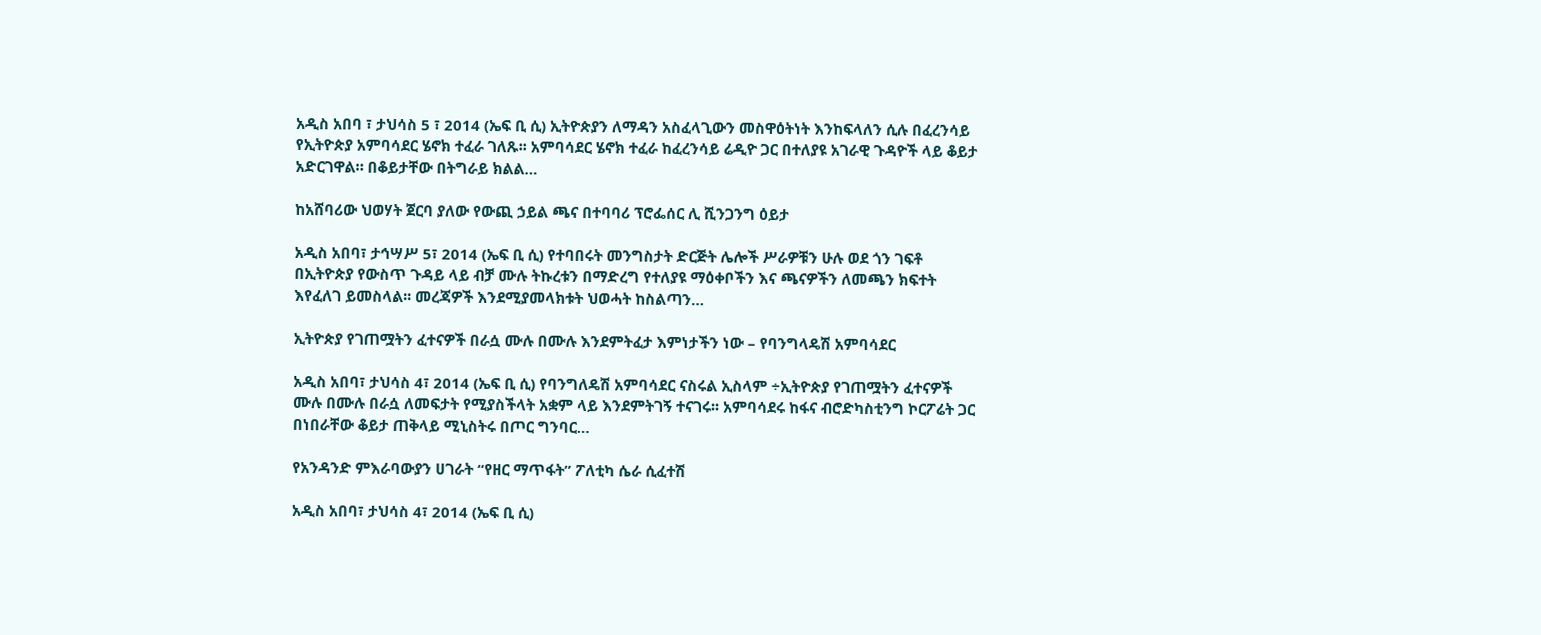አዲስ አበባ ፣ ታህሳስ 5 ፣ 2014 (ኤፍ ቢ ሲ) ኢትዮጵያን ለማዳን አስፈላጊውን መስዋዕትነት እንከፍላለን ሲሉ በፈረንሳይ የኢትዮጵያ አምባሳደር ሄኖክ ተፈራ ገለጹ፡፡ አምባሳደር ሄኖክ ተፈራ ከፈረንሳይ ሬዲዮ ጋር በተለያዩ አገራዊ ጉዳዮች ላይ ቆይታ አድርገዋል። በቆይታቸው በትግራይ ክልል…

ከአሸባሪው ህወሃት ጀርባ ያለው የውጪ ኃይል ጫና በተባባሪ ፕሮፌሰር ሊ ሺንጋንግ ዕይታ

አዲስ አበባ፣ ታኅሣሥ 5፣ 2014 (ኤፍ ቢ ሲ) የተባበሩት መንግስታት ድርጅት ሌሎች ሥራዎቹን ሁሉ ወደ ጎን ገፍቶ በኢትዮጵያ የውስጥ ጉዳይ ላይ ብቻ ሙሉ ትኩረቱን በማድረግ የተለያዩ ማዕቀቦችን እና ጫናዎችን ለመጫን ክፍተት እየፈለገ ይመስላል፡፡ መረጃዎች እንደሚያመላክቱት ህወሓት ከስልጣን…

ኢትዮጵያ የገጠሟትን ፈተናዎች በራሷ ሙሉ በሙሉ እንደምትፈታ እምነታችን ነው – የባንግላዴሽ አምባሳደር

አዲስ አበባ፣ ታህሳስ 4፣ 2014 (ኤፍ ቢ ሲ) የባንግለዴሽ አምባሳደር ናስሩል ኢስላም ÷ኢትዮጵያ የገጠሟትን ፈተናዎች ሙሉ በሙሉ በራሷ ለመፍታት የሚያስችላት አቋም ላይ እንደምትገኝ ተናገሩ፡፡ አምባሳደሩ ከፋና ብሮድካስቲንግ ኮርፖሬት ጋር በነበራቸው ቆይታ ጠቅላይ ሚኒስትሩ በጦር ግንባር…

የአንዳንድ ምእራባውያን ሀገራት “የዘር ማጥፋት” ፖለቲካ ሴራ ሲፈተሽ

አዲስ አበባ፣ ታህሳስ 4፣ 2014 (ኤፍ ቢ ሲ)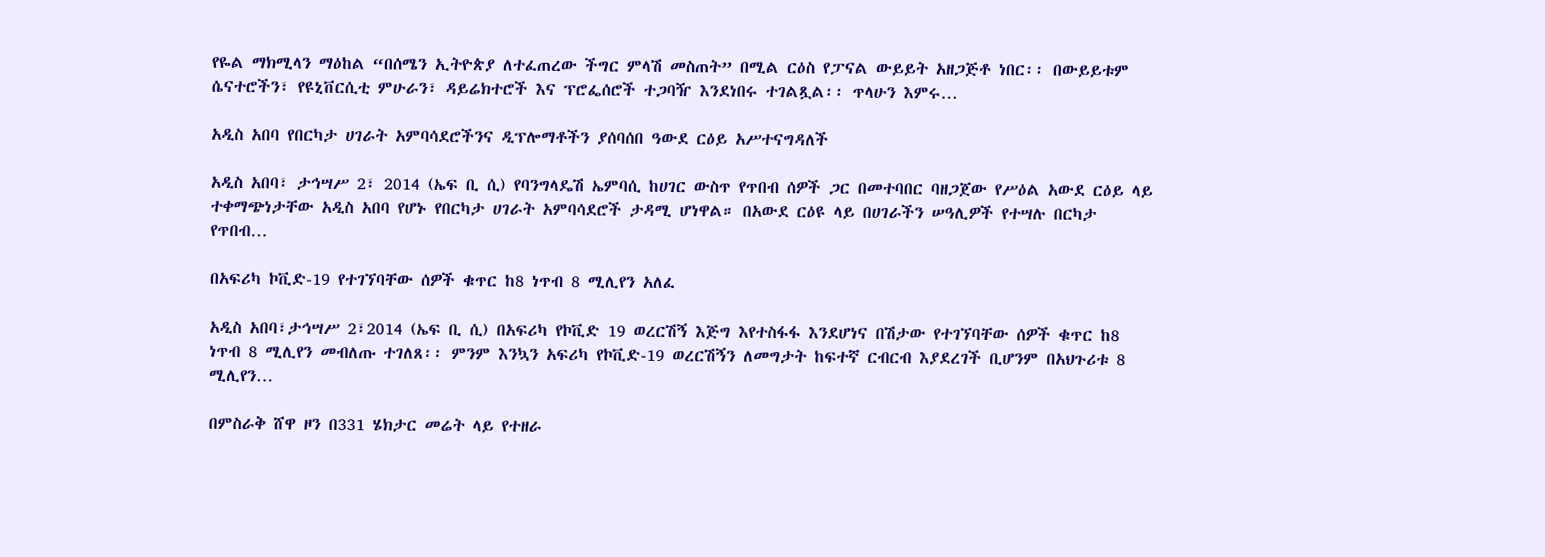የዬል ማክሚላን ማዕከል “በሰሜን ኢትዮጵያ ለተፈጠረው ችግር ምላሽ መስጠት” በሚል ርዕስ የፓናል ውይይት አዘጋጅቶ ነበር፡፡ በውይይቱም ሴናተሮችን፣ የዩኒቨርሲቲ ምሁራን፣ ዳይሬክተሮች እና ፕሮፌሰሮች ተጋባዥ እንደነበሩ ተገልጿል፡፡ ጥላሁን እምሩ…

አዲስ አበባ የበርካታ ሀገራት አምባሳደሮችንና ዲፕሎማቶችን ያሰባሰበ ዓውደ ርዕይ አሥተናግዳለች

አዲስ አበባ፣ ታኅሣሥ 2፣ 2014 (ኤፍ ቢ ሲ) የባንግላዴሽ ኤምባሲ ከሀገር ውስጥ የጥበብ ሰዎች ጋር በመተባበር ባዘጋጀው የሥዕል አውደ ርዕይ ላይ ተቀማጭነታቸው አዲስ አበባ የሆኑ የበርካታ ሀገራት አምባሳደሮች ታዳሚ ሆነዋል። በአውደ ርዕዩ ላይ በሀገራችን ሠዓሊዎች የተሣሉ በርካታ የጥበብ…

በአፍሪካ ኮቪድ-19 የተገኘባቸው ሰዎች ቁጥር ከ8 ነጥብ 8 ሚሊየን አለፈ

አዲስ አበባ፣ታኅሣሥ 2፣2014 (ኤፍ ቢ ሲ) በአፍሪካ የኮቪድ 19 ወረርሽኝ እጅግ እየተስፋፋ እንደሆነና በሽታው የተገኘባቸው ሰዎች ቁጥር ከ8 ነጥብ 8 ሚሊየን መብለጡ ተገለጸ፡፡ ምንም እንኳን አፍሪካ የኮቪድ-19 ወረርሽኝን ለመግታት ከፍተኛ ርብርብ እያደረገች ቢሆንም በአህጉሪቱ 8 ሚሊየን…

በምስራቅ ሸዋ ዞን በ331 ሄክታር መሬት ላይ የተዘራ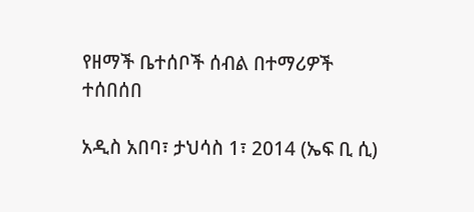የዘማች ቤተሰቦች ሰብል በተማሪዎች ተሰበሰበ

አዲስ አበባ፣ ታህሳስ 1፣ 2014 (ኤፍ ቢ ሲ)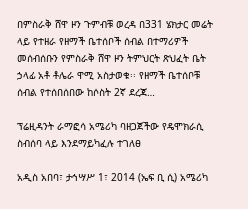በምስራቅ ሸዋ ዞን ጉምብቹ ወረዳ በ331 ሄክታር መሬት ላይ የተዘራ የዘማች ቤተሰቦች ሰብል በተማሪዎች መሰብሰቡን የምስራቅ ሸዋ ዞን ትምህርት ጽህፈት ቤት ኃላፊ አቶ ቶሌራ ዋሚ አስታወቁ፡፡ የዘማች ቤተሰቦቹ ሰብል የተሰበሰበው ከሶስት 2ኛ ደረጃ…

ፕሬዚዳንት ራማፎሳ አሜሪካ ባዘጋጀችው የዴሞክራሲ ስብሰባ ላይ እንደማይካፈሉ ተገለፀ

አዲስ አበባ፣ ታኅሣሥ 1፣ 2014 (ኤፍ ቢ ሲ) አሜሪካ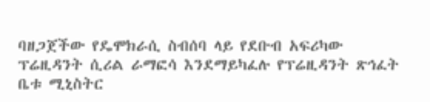ባዘጋጀችው የዴሞክራሲ ስብሰባ ላይ የደቡብ አፍሪካው ፕሬዚዳንት ሲሪል ራማፎሳ እንደማይካፈሉ የፕሬዚዳንት ጽኅፈት ቤቱ ሚኒስትር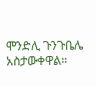ሞንድሊ ጉንጉቤሌ አስታውቀዋል።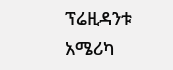ፕሬዚዳንቱ አሜሪካ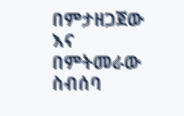በምታዘጋጀው እና በምትመራው ስብሰባ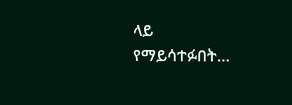ላይ የማይሳተፉበት…